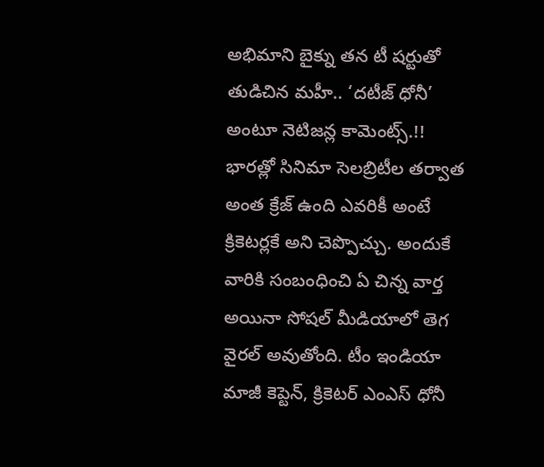అభిమాని బైక్ను తన టీ షర్టుతో తుడిచిన మహీ.. ‘దటీజ్ ధోనీ’ అంటూ నెటిజన్ల కామెంట్స్.!!
భారత్లో సినిమా సెలబ్రిటీల తర్వాత అంత క్రేజ్ ఉంది ఎవరికీ అంటే క్రికెటర్లకే అని చెప్పొచ్చు. అందుకే వారికి సంబంధించి ఏ చిన్న వార్త అయినా సోషల్ మీడియాలో తెగ వైరల్ అవుతోంది. టీం ఇండియా మాజీ కెప్టెన్, క్రికెటర్ ఎంఎస్ ధోనీ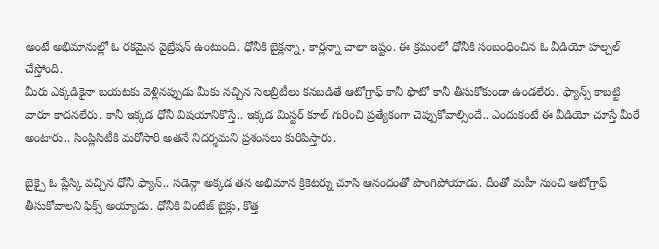అంటే అభిమానుల్లో ఓ రకమైన వైబ్రేషన్ ఉంటుంది. ధోనీకి బైక్లన్నా, కార్లన్నా చాలా ఇష్టం. ఈ క్రమంలో ధోనీకి సంబంధించిన ఓ వీడియో హల్చల్ చేస్తోంది.
మీరు ఎక్కడికైనా బయటకు వెళ్లినప్పుడు మీకు నచ్చిన సెలబ్రిటీలు కనబడితే ఆటోగ్రాఫ్ కానీ ఫొటో కానీ తీసుకోకుండా ఉండలేరు. ఫ్యాన్స్ కాబట్టి వారూ కాదనలేరు. కానీ ఇక్కడ ధోనీ విషయానికొస్తే.. ఇక్కడ మిస్టర్ కూల్ గురించి ప్రత్యేకంగా చెప్పుకోవాల్సిందే.. ఎందుకంటే ఈ వీడియో చూస్తే మీరే అంటారు.. సింప్లిసిటీకి మరోసారి అతనే నిదర్శమని ప్రశంసలు కురిపిస్తారు.

బైక్పై ఓ ప్లేస్కి వచ్చిన ధోనీ ఫ్యాన్.. సడెన్గా అక్కడ తన అభిమాన క్రికెటర్ను చూసి ఆనందంతో పొంగిపోయాడు. దీంతో మహీ నుంచి ఆటోగ్రాఫ్ తీసుకోవాలని ఫిక్స్ అయ్యాడు. ధోనీకి వింటేజ్ బైక్లు, కొత్త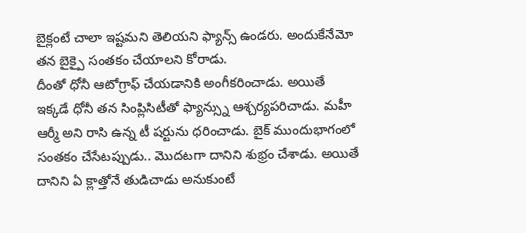బైక్లంటే చాలా ఇష్టమని తెలియని ఫ్యాన్స్ ఉండరు. అందుకేనేమో తన బైక్పై సంతకం చేయాలని కోరాడు.
దీంతో ధోనీ ఆటోగ్రాఫ్ చేయడానికి అంగీకరించాడు. అయితే ఇక్కడే ధోనీ తన సింప్లిసిటీతో ఫ్యాన్స్ను ఆశ్చర్యపరిచాడు. మహీ ఆర్మీ అని రాసి ఉన్న టీ షర్టును ధరించాడు. బైక్ ముందుభాగంలో సంతకం చేసేటప్పుడు.. మొదటగా దానిని శుభ్రం చేశాడు. అయితే దానిని ఏ క్లాత్తోనే తుడిచాడు అనుకుంటే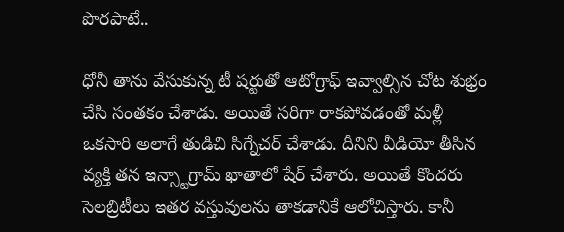పొరపాటే..

ధోనీ తాను వేసుకున్న టీ షర్టుతో ఆటోగ్రాఫ్ ఇవ్వాల్సిన చోట శుభ్రం చేసి సంతకం చేశాడు. అయితే సరిగా రాకపోవడంతో మళ్లీ ఒకసారి అలాగే తుడిచి సిగ్నేచర్ చేశాడు. దీనిని వీడియో తీసిన వ్యక్తి తన ఇన్స్టాగ్రామ్ ఖాతాలో షేర్ చేశారు. అయితే కొందరు సెలబ్రిటీలు ఇతర వస్తువులను తాకడానికే ఆలోచిస్తారు. కానీ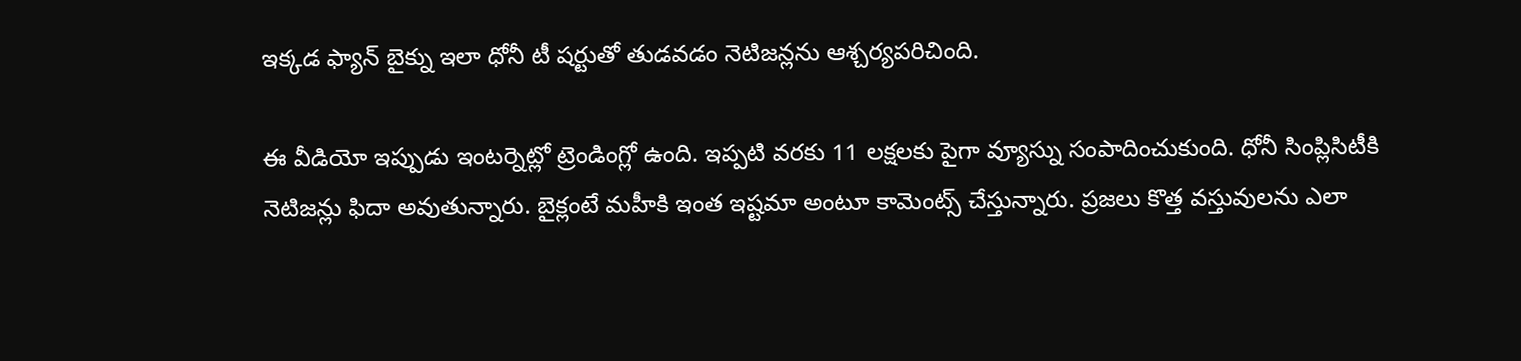ఇక్కడ ఫ్యాన్ బైక్ను ఇలా ధోనీ టీ షర్టుతో తుడవడం నెటిజన్లను ఆశ్చర్యపరిచింది.

ఈ వీడియో ఇప్పుడు ఇంటర్నెట్లో ట్రెండింగ్లో ఉంది. ఇప్పటి వరకు 11 లక్షలకు పైగా వ్యూస్ను సంపాదించుకుంది. ధోనీ సింప్లిసిటీకి నెటిజన్లు ఫిదా అవుతున్నారు. బైక్లంటే మహీకి ఇంత ఇష్టమా అంటూ కామెంట్స్ చేస్తున్నారు. ప్రజలు కొత్త వస్తువులను ఎలా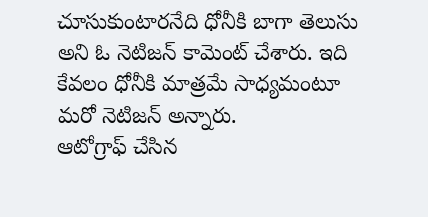చూసుకుంటారనేది ధోనీకి బాగా తెలుసు అని ఓ నెటిజన్ కామెంట్ చేశారు. ఇది కేవలం ధోనీకి మాత్రమే సాధ్యమంటూ మరో నెటిజన్ అన్నారు.
ఆటోగ్రాఫ్ చేసిన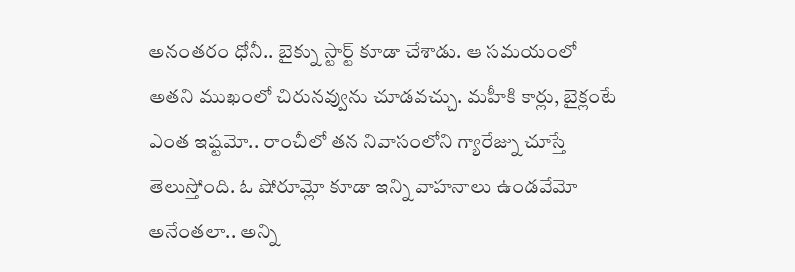అనంతరం ధోనీ.. బైక్ను స్టార్ట్ కూడా చేశాడు. ఆ సమయంలో అతని ముఖంలో చిరునవ్వును చూడవచ్చు. మహీకి కార్లు, బైక్లంటే ఎంత ఇష్టమో.. రాంచీలో తన నివాసంలోని గ్యారేజ్ను చూస్తే తెలుస్తోంది. ఓ షోరూమ్లో కూడా ఇన్ని వాహనాలు ఉండవేమో అనేంతలా.. అన్ని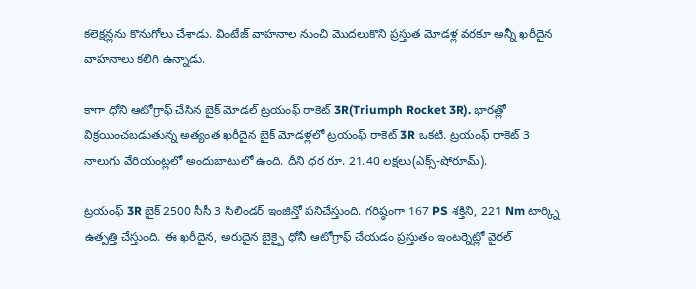కలెక్షన్లను కొనుగోలు చేశాడు. వింటేజ్ వాహనాల నుంచి మొదలుకొని ప్రస్తుత మోడళ్ల వరకూ అన్నీ ఖరీదైన వాహనాలు కలిగి ఉన్నాడు.

కాగా ధోని ఆటోగ్రాఫ్ చేసిన బైక్ మోడల్ ట్రయంఫ్ రాకెట్ 3R(Triumph Rocket 3R). భారత్లో విక్రయించబడుతున్న అత్యంత ఖరీదైన బైక్ మోడళ్లలో ట్రయంఫ్ రాకెట్ 3R ఒకటి. ట్రయంఫ్ రాకెట్ 3 నాలుగు వేరియంట్లలో అందుబాటులో ఉంది. దీని ధర రూ. 21.40 లక్షలు(ఎక్స్-షోరూమ్).

ట్రయంఫ్ 3R బైక్ 2500 సీసీ 3 సిలిండర్ ఇంజిన్తో పనిచేస్తుంది. గరిష్ఠంగా 167 PS శక్తిని, 221 Nm టార్క్ని ఉత్పత్తి చేస్తుంది. ఈ ఖరీదైన, అరుదైన బైక్పై ధోనీ ఆటోగ్రాఫ్ చేయడం ప్రస్తుతం ఇంటర్నెట్లో వైరల్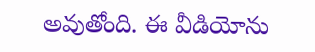అవుతోంది. ఈ వీడియోను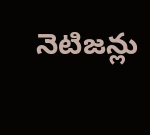నెటిజన్లు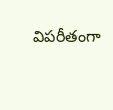విపరీతంగా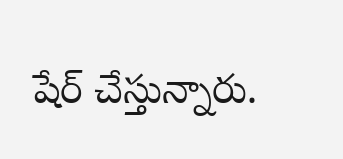షేర్ చేస్తున్నారు.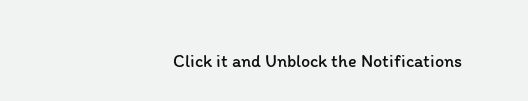Click it and Unblock the Notifications